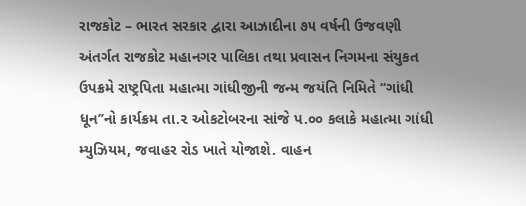રાજકોટ – ભારત સરકાર દ્વારા આઝાદીના ૭૫ વર્ષની ઉજવણી અંતર્ગત રાજકોટ મહાનગર પાલિકા તથા પ્રવાસન નિગમના સંયુકત ઉપક્રમે રાષ્ટ્રપિતા મહાત્મા ગાંધીજીની જન્મ જયંતિ નિમિતે ‘‘ગાંધી ધૂન’’નો કાર્યક્રમ તા.૨ ઓકટોબરના સાંજે પ.૦૦ કલાકે મહાત્મા ગાંધી મ્યુઝિયમ, જવાહર રોડ ખાતે યોજાશે. વાહન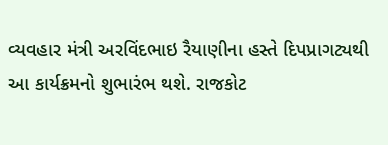વ્યવહાર મંત્રી અરવિંદભાઇ રૈયાણીના હસ્તે દિપપ્રાગટ્યથી આ કાર્યક્રમનો શુભારંભ થશે. રાજકોટ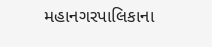મહાનગરપાલિકાના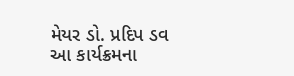મેયર ડો. પ્રદિપ ડવ આ કાર્યક્રમના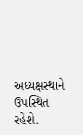અધ્યક્ષસ્થાને ઉપસ્થિત રહેશે.